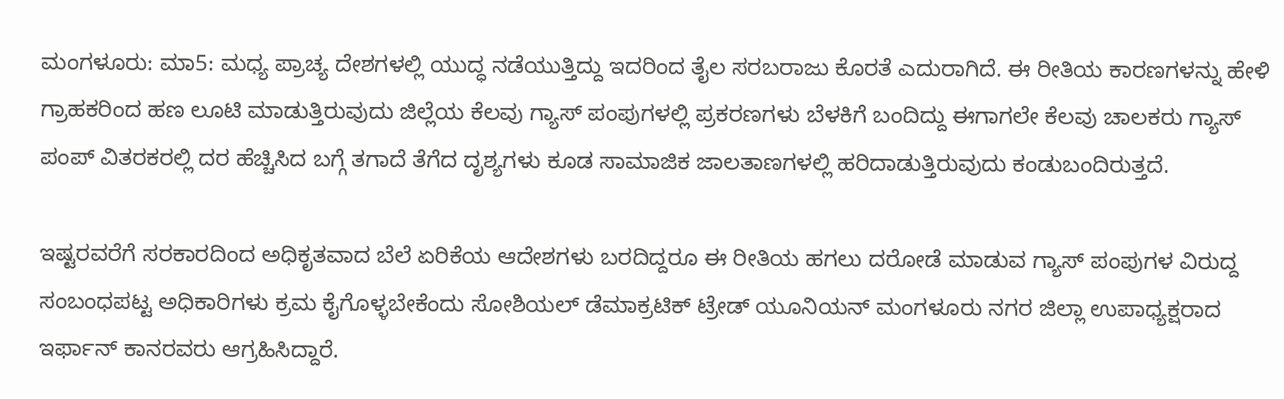ಮಂಗಳೂರು: ಮಾ5: ಮಧ್ಯ ಪ್ರಾಚ್ಯ ದೇಶಗಳಲ್ಲಿ ಯುದ್ಧ ನಡೆಯುತ್ತಿದ್ದು ಇದರಿಂದ ತೈಲ ಸರಬರಾಜು ಕೊರತೆ ಎದುರಾಗಿದೆ. ಈ ರೀತಿಯ ಕಾರಣಗಳನ್ನು ಹೇಳಿ ಗ್ರಾಹಕರಿಂದ ಹಣ ಲೂಟಿ ಮಾಡುತ್ತಿರುವುದು ಜಿಲ್ಲೆಯ ಕೆಲವು ಗ್ಯಾಸ್ ಪಂಪುಗಳಲ್ಲಿ ಪ್ರಕರಣಗಳು ಬೆಳಕಿಗೆ ಬಂದಿದ್ದು ಈಗಾಗಲೇ ಕೆಲವು ಚಾಲಕರು ಗ್ಯಾಸ್ ಪಂಪ್ ವಿತರಕರಲ್ಲಿ ದರ ಹೆಚ್ಚಿಸಿದ ಬಗ್ಗೆ ತಗಾದೆ ತೆಗೆದ ದೃಶ್ಯಗಳು ಕೂಡ ಸಾಮಾಜಿಕ ಜಾಲತಾಣಗಳಲ್ಲಿ ಹರಿದಾಡುತ್ತಿರುವುದು ಕಂಡುಬಂದಿರುತ್ತದೆ.

ಇಷ್ಟರವರೆಗೆ ಸರಕಾರದಿಂದ ಅಧಿಕೃತವಾದ ಬೆಲೆ ಏರಿಕೆಯ ಆದೇಶಗಳು ಬರದಿದ್ದರೂ ಈ ರೀತಿಯ ಹಗಲು ದರೋಡೆ ಮಾಡುವ ಗ್ಯಾಸ್ ಪಂಪುಗಳ ವಿರುದ್ದ ಸಂಬಂಧಪಟ್ಟ ಅಧಿಕಾರಿಗಳು ಕ್ರಮ ಕೈಗೊಳ್ಳಬೇಕೆಂದು ಸೋಶಿಯಲ್ ಡೆಮಾಕ್ರಟಿಕ್ ಟ್ರೇಡ್ ಯೂನಿಯನ್ ಮಂಗಳೂರು ನಗರ ಜಿಲ್ಲಾ ಉಪಾಧ್ಯಕ್ಷರಾದ ಇರ್ಫಾನ್ ಕಾನರವರು ಆಗ್ರಹಿಸಿದ್ದಾರೆ.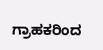ಗ್ರಾಹಕರಿಂದ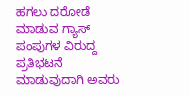ಹಗಲು ದರೋಡೆ ಮಾಡುವ ಗ್ಯಾಸ್ ಪಂಪುಗಳ ವಿರುದ್ದ ಪ್ರತಿಭಟನೆ ಮಾಡುವುದಾಗಿ ಅವರು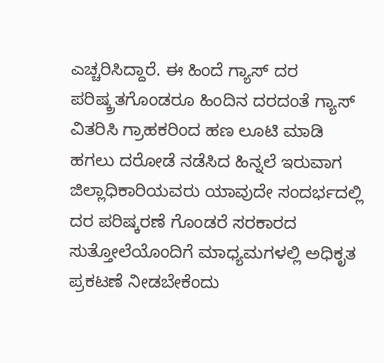ಎಚ್ಚರಿಸಿದ್ದಾರೆ. ಈ ಹಿಂದೆ ಗ್ಯಾಸ್ ದರ ಪರಿಷ್ಕ್ರತಗೊಂಡರೂ ಹಿಂದಿನ ದರದಂತೆ ಗ್ಯಾಸ್ ವಿತರಿಸಿ ಗ್ರಾಹಕರಿಂದ ಹಣ ಲೂಟಿ ಮಾಡಿ ಹಗಲು ದರೋಡೆ ನಡೆಸಿದ ಹಿನ್ನಲೆ ಇರುವಾಗ ಜಿಲ್ಲಾಧಿಕಾರಿಯವರು ಯಾವುದೇ ಸಂದರ್ಭದಲ್ಲಿ ದರ ಪರಿಷ್ಕರಣೆ ಗೊಂಡರೆ ಸರಕಾರದ ಸುತ್ತೋಲೆಯೊಂದಿಗೆ ಮಾಧ್ಯಮಗಳಲ್ಲಿ ಅಧಿಕೃತ ಪ್ರಕಟಣೆ ನೀಡಬೇಕೆಂದು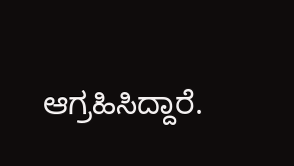ಆಗ್ರಹಿಸಿದ್ದಾರೆ.